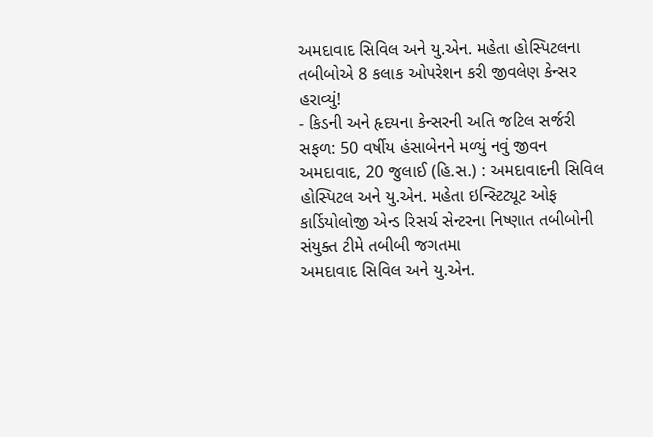અમદાવાદ સિવિલ અને યુ.એન. મહેતા હોસ્પિટલના તબીબોએ 8 કલાક ઓપરેશન કરી જીવલેણ કેન્સર હરાવ્યું!
- કિડની અને હૃદયના કેન્સરની અતિ જટિલ સર્જરી સફળ: 50 વર્ષીય હંસાબેનને મળ્યું નવું જીવન અમદાવાદ, 20 જુલાઈ (હિ.સ.) : અમદાવાદની સિવિલ હોસ્પિટલ અને યુ.એન. મહેતા ઇન્સ્ટિટ્યૂટ ઓફ કાર્ડિયોલોજી એન્ડ રિસર્ચ સેન્ટરના નિષ્ણાત તબીબોની સંયુક્ત ટીમે તબીબી જગતમા
અમદાવાદ સિવિલ અને યુ.એન.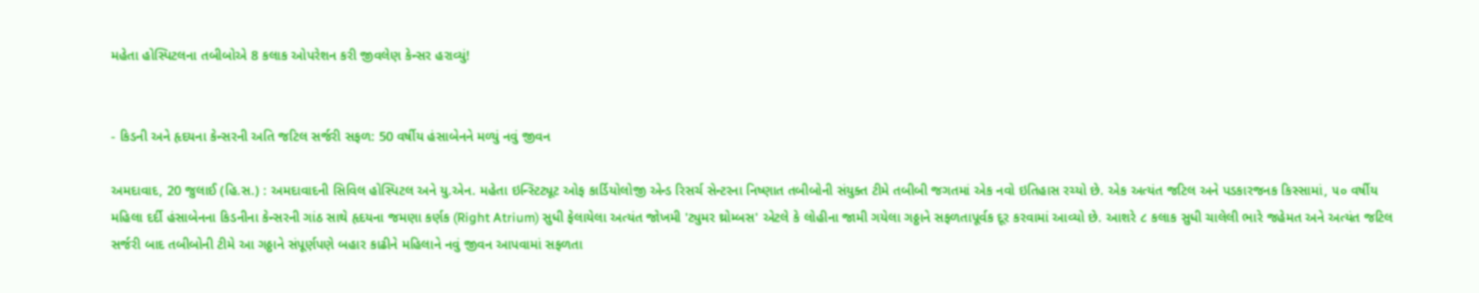મહેતા હોસ્પિટલના તબીબોએ 8 કલાક ઓપરેશન કરી જીવલેણ કેન્સર હરાવ્યું!


- કિડની અને હૃદયના કેન્સરની અતિ જટિલ સર્જરી સફળ: 50 વર્ષીય હંસાબેનને મળ્યું નવું જીવન

અમદાવાદ, 20 જુલાઈ (હિ.સ.) : અમદાવાદની સિવિલ હોસ્પિટલ અને યુ.એન. મહેતા ઇન્સ્ટિટ્યૂટ ઓફ કાર્ડિયોલોજી એન્ડ રિસર્ચ સેન્ટરના નિષ્ણાત તબીબોની સંયુક્ત ટીમે તબીબી જગતમાં એક નવો ઇતિહાસ રચ્યો છે. એક અત્યંત જટિલ અને પડકારજનક કિસ્સામાં, ૫૦ વર્ષીય મહિલા દર્દી હંસાબેનના કિડનીના કેન્સરની ગાંઠ સાથે હૃદયના જમણા કર્ણક (Right Atrium) સુધી ફેલાયેલા અત્યંત જોખમી 'ટ્યુમર થ્રોમ્બસ' એટલે કે લોહીના જામી ગયેલા ગઠ્ઠાને સફળતાપૂર્વક દૂર કરવામાં આવ્યો છે. આશરે ૮ કલાક સુધી ચાલેલી ભારે જહેમત અને અત્યંત જટિલ સર્જરી બાદ તબીબોની ટીમે આ ગઠ્ઠાને સંપૂર્ણપણે બહાર કાઢીને મહિલાને નવું જીવન આપવામાં સફળતા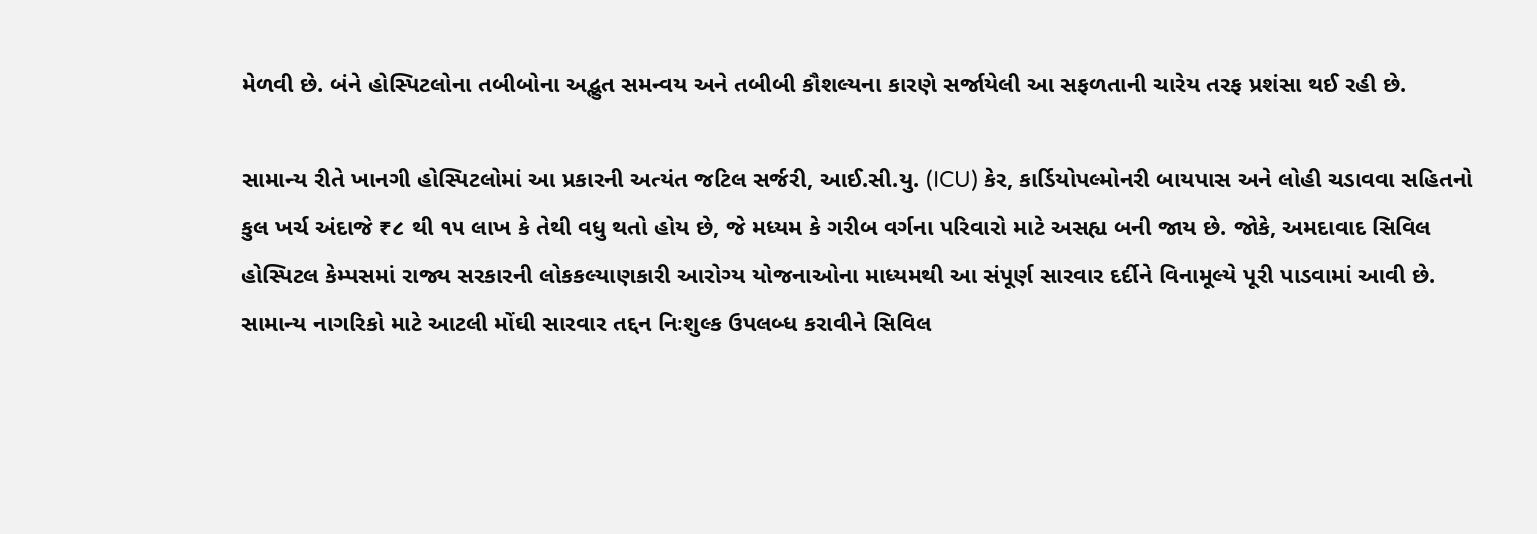મેળવી છે. બંને હોસ્પિટલોના તબીબોના અદ્ભુત સમન્વય અને તબીબી કૌશલ્યના કારણે સર્જાયેલી આ સફળતાની ચારેય તરફ પ્રશંસા થઈ રહી છે.

સામાન્ય રીતે ખાનગી હોસ્પિટલોમાં આ પ્રકારની અત્યંત જટિલ સર્જરી, આઈ.સી.યુ. (ICU) કેર, કાર્ડિયોપલ્મોનરી બાયપાસ અને લોહી ચડાવવા સહિતનો કુલ ખર્ચ અંદાજે ₹૮ થી ૧૫ લાખ કે તેથી વધુ થતો હોય છે, જે મધ્યમ કે ગરીબ વર્ગના પરિવારો માટે અસહ્ય બની જાય છે. જોકે, અમદાવાદ સિવિલ હોસ્પિટલ કેમ્પસમાં રાજ્ય સરકારની લોકકલ્યાણકારી આરોગ્ય યોજનાઓના માધ્યમથી આ સંપૂર્ણ સારવાર દર્દીને વિનામૂલ્યે પૂરી પાડવામાં આવી છે. સામાન્ય નાગરિકો માટે આટલી મોંઘી સારવાર તદ્દન નિઃશુલ્ક ઉપલબ્ધ કરાવીને સિવિલ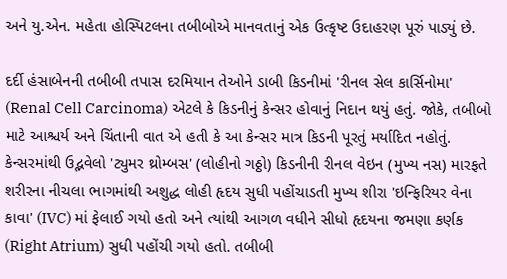અને યુ.એન. મહેતા હોસ્પિટલના તબીબોએ માનવતાનું એક ઉત્કૃષ્ટ ઉદાહરણ પૂરું પાડ્યું છે.

દર્દી હંસાબેનની તબીબી તપાસ દરમિયાન તેઓને ડાબી કિડનીમાં 'રીનલ સેલ કાર્સિનોમા' (Renal Cell Carcinoma) એટલે કે કિડનીનું કેન્સર હોવાનું નિદાન થયું હતું. જોકે, તબીબો માટે આશ્ચર્ય અને ચિંતાની વાત એ હતી કે આ કેન્સર માત્ર કિડની પૂરતું મર્યાદિત નહોતું. કેન્સરમાંથી ઉદ્ભવેલો 'ટ્યુમર થ્રોમ્બસ' (લોહીનો ગઠ્ઠો) કિડનીની રીનલ વેઇન (મુખ્ય નસ) મારફતે શરીરના નીચલા ભાગમાંથી અશુદ્ધ લોહી હૃદય સુધી પહોંચાડતી મુખ્ય શીરા 'ઇન્ફિરિયર વેના કાવા' (IVC) માં ફેલાઈ ગયો હતો અને ત્યાંથી આગળ વધીને સીધો હૃદયના જમણા કર્ણક (Right Atrium) સુધી પહોંચી ગયો હતો. તબીબી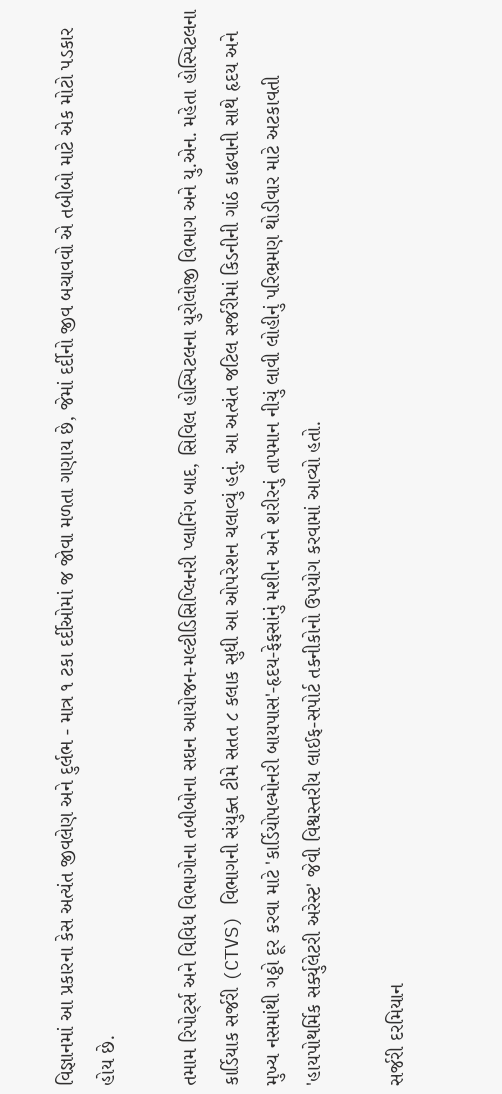વિજ્ઞાનમાં આ પ્રકારના કેસ અત્યંત જીવલેણ અને દુર્લભ - માત્ર ૧ ટકા દર્દીઓમાં જ જોવા મળતા ગણાય છે, જેમાં દર્દીનો જીવ બચાવવો એ તબીબો માટે એક મોટો પડકાર હોય છે.

તમામ રિપોર્ટ્સ અને વિવિધ વિભાગોના તબીબોના સઘન આયોજન-મલ્ટીડિસિપ્લિનરી પ્લાનિંગ બાદ, સિવિલ હોસ્પિટલના યુરોલોજી વિભાગ અને યુ.એન. મહેતા હોસ્પિટલના કાર્ડિયાક સર્જરી (CTVS) વિભાગની સંયુક્ત ટીમે સતત ૮ કલાક સુધી આ ઓપરેશન ચલાવ્યું હતું. આ અત્યંત જટિલ સર્જરીમાં કિડનીની ગાંઠ કાઢવાની સાથે હૃદય અને મુખ્ય નસમાંથી ગઠ્ઠો દૂર કરવા માટે 'કાર્ડિયોપલ્મોનરી બાયપાસ'-હૃદય-ફેફસાંનું મશીન અને શરીરનું તાપમાન નીચું લાવી લોહીનું પરિભ્રમણ થોડીવાર માટે અટકાવતી 'હાયપોથર્મિક સર્ક્યુલેટરી અરેસ્ટ' જેવી વિશ્વસ્તરીય લાઈફ-સપોર્ટ તકનીકોનો ઉપયોગ કરવામાં આવ્યો હતો.

સર્જરી દરમિયાન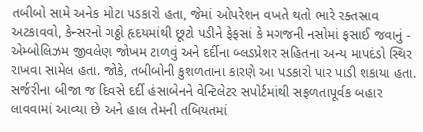તબીબો સામે અનેક મોટા પડકારો હતા, જેમાં ઓપરેશન વખતે થતો ભારે રક્તસ્રાવ અટકાવવો, કેન્સરનો ગઠ્ઠો હૃદયમાંથી છૂટો પડીને ફેફસાં કે મગજની નસોમાં ફસાઈ જવાનું - એમ્બોલિઝમ જીવલેણ જોખમ ટાળવું અને દર્દીના બ્લડપ્રેશર સહિતના અન્ય માપદંડો સ્થિર રાખવા સામેલ હતા. જોકે, તબીબોની કુશળતાના કારણે આ પડકારો પાર પાડી શકાયા હતા. સર્જરીના બીજા જ દિવસે દર્દી હંસાબેનને વેન્ટિલેટર સપોર્ટમાંથી સફળતાપૂર્વક બહાર લાવવામાં આવ્યા છે અને હાલ તેમની તબિયતમાં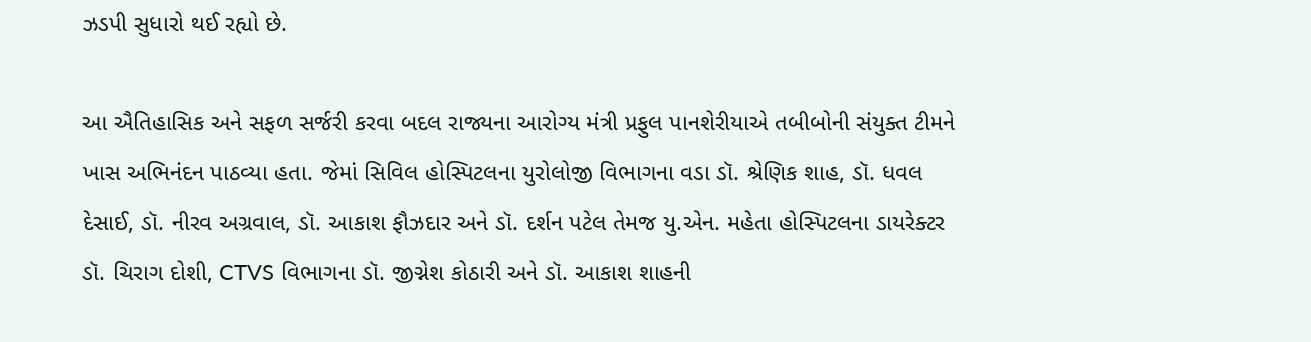ઝડપી સુધારો થઈ રહ્યો છે.

આ ઐતિહાસિક અને સફળ સર્જરી કરવા બદલ રાજ્યના આરોગ્ય મંત્રી પ્રફુલ પાનશેરીયાએ તબીબોની સંયુક્ત ટીમને ખાસ અભિનંદન પાઠવ્યા હતા. જેમાં સિવિલ હોસ્પિટલના યુરોલોજી વિભાગના વડા ડૉ. શ્રેણિક શાહ, ડૉ. ધવલ દેસાઈ, ડૉ. નીરવ અગ્રવાલ, ડૉ. આકાશ ફૌઝદાર અને ડૉ. દર્શન પટેલ તેમજ યુ.એન. મહેતા હોસ્પિટલના ડાયરેક્ટર ડૉ. ચિરાગ દોશી, CTVS વિભાગના ડૉ. જીગ્નેશ કોઠારી અને ડૉ. આકાશ શાહની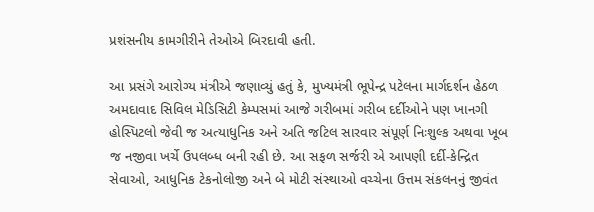પ્રશંસનીય કામગીરીને તેઓએ બિરદાવી હતી.

આ પ્રસંગે આરોગ્ય મંત્રીએ જણાવ્યું હતું કે, મુખ્યમંત્રી ભૂપેન્દ્ર પટેલના માર્ગદર્શન હેઠળ અમદાવાદ સિવિલ મેડિસિટી કેમ્પસમાં આજે ગરીબમાં ગરીબ દર્દીઓને પણ ખાનગી હોસ્પિટલો જેવી જ અત્યાધુનિક અને અતિ જટિલ સારવાર સંપૂર્ણ નિઃશુલ્ક અથવા ખૂબ જ નજીવા ખર્ચે ઉપલબ્ધ બની રહી છે. આ સફળ સર્જરી એ આપણી દર્દી-કેન્દ્રિત સેવાઓ, આધુનિક ટેકનોલોજી અને બે મોટી સંસ્થાઓ વચ્ચેના ઉત્તમ સંકલનનું જીવંત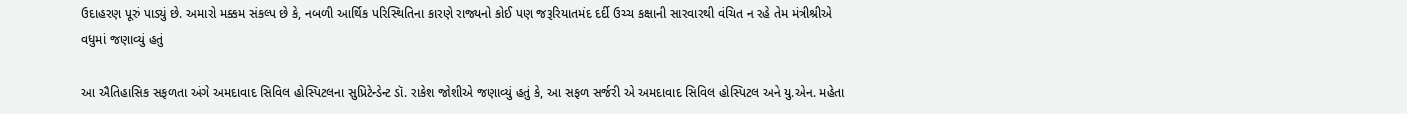ઉદાહરણ પૂરું પાડ્યું છે. અમારો મક્કમ સંકલ્પ છે કે, નબળી આર્થિક પરિસ્થિતિના કારણે રાજ્યનો કોઈ પણ જરૂરિયાતમંદ દર્દી ઉચ્ચ કક્ષાની સારવારથી વંચિત ન રહે તેમ મંત્રીશ્રીએ વધુમાં જણાવ્યું હતું

આ ઐતિહાસિક સફળતા અંગે અમદાવાદ સિવિલ હોસ્પિટલના સુપ્રિટેન્ડેન્ટ ડૉ. રાકેશ જોશીએ જણાવ્યું હતું કે, આ સફળ સર્જરી એ અમદાવાદ સિવિલ હોસ્પિટલ અને યુ.એન. મહેતા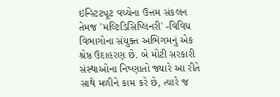ઇન્સ્ટિટ્યૂટ વચ્ચેના ઉત્તમ સંકલન તેમજ 'મલ્ટિડિસિપ્લિનરી' -વિવિધ વિભાગોના સંયુક્ત અભિગમનું એક શ્રેષ્ઠ ઉદાહરણ છે. બે મોટી સરકારી સંસ્થાઓના નિષ્ણાતો જ્યારે આ રીતે સાથે મળીને કામ કરે છે, ત્યારે જ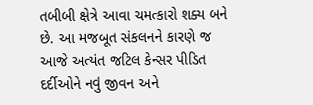તબીબી ક્ષેત્રે આવા ચમત્કારો શક્ય બને છે. આ મજબૂત સંકલનને કારણે જ આજે અત્યંત જટિલ કેન્સર પીડિત દર્દીઓને નવું જીવન અને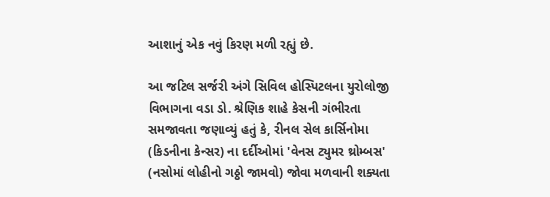આશાનું એક નવું કિરણ મળી રહ્યું છે.

આ જટિલ સર્જરી અંગે સિવિલ હોસ્પિટલના યુરોલોજી વિભાગના વડા ડો. શ્રેણિક શાહે કેસની ગંભીરતા સમજાવતા જણાવ્યું હતું કે, રીનલ સેલ કાર્સિનોમા (કિડનીના કેન્સર) ના દર્દીઓમાં 'વેનસ ટ્યુમર થ્રોમ્બસ' (નસોમાં લોહીનો ગઠ્ઠો જામવો) જોવા મળવાની શક્યતા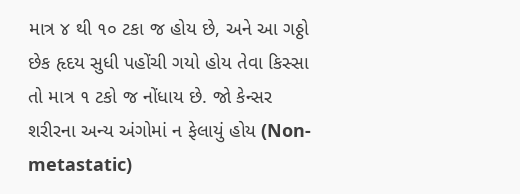માત્ર ૪ થી ૧૦ ટકા જ હોય છે, અને આ ગઠ્ઠો છેક હૃદય સુધી પહોંચી ગયો હોય તેવા કિસ્સા તો માત્ર ૧ ટકો જ નોંધાય છે. જો કેન્સર શરીરના અન્ય અંગોમાં ન ફેલાયું હોય (Non-metastatic)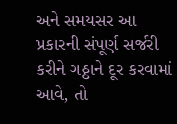અને સમયસર આ પ્રકારની સંપૂર્ણ સર્જરી કરીને ગઠ્ઠાને દૂર કરવામાં આવે, તો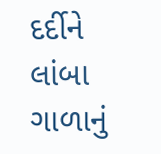દર્દીને લાંબા ગાળાનું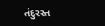તંદુરસ્ત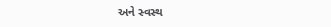અને સ્વસ્થ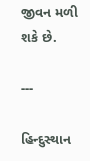જીવન મળી શકે છે.

---

હિન્દુસ્થાન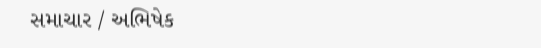સમાચાર / અભિષેક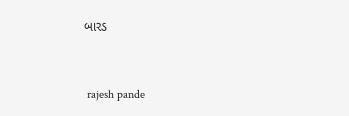બારડ


 rajesh pande